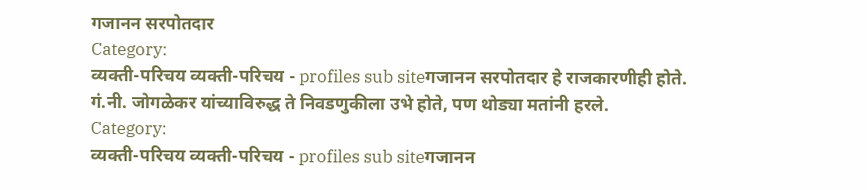गजानन सरपोतदार
Category:
व्यक्ती-परिचय व्यक्ती-परिचय - profiles sub siteगजानन सरपोतदार हे राजकारणीही होते. गं.नी. जोगळेकर यांच्याविरुद्ध ते निवडणुकीला उभे होते, पण थोड्या मतांनी हरले.
Category:
व्यक्ती-परिचय व्यक्ती-परिचय - profiles sub siteगजानन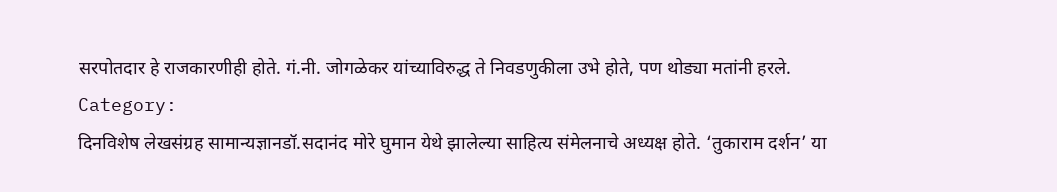सरपोतदार हे राजकारणीही होते. गं.नी. जोगळेकर यांच्याविरुद्ध ते निवडणुकीला उभे होते, पण थोड्या मतांनी हरले.
Category:
दिनविशेष लेखसंग्रह सामान्यज्ञानडॉ.सदानंद मोरे घुमान येथे झालेल्या साहित्य संमेलनाचे अध्यक्ष होते. ‘तुकाराम दर्शन’ या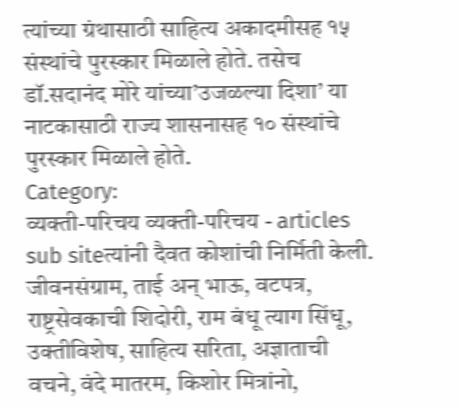त्यांच्या ग्रंथासाठी साहित्य अकादमीसह १५ संस्थांचे पुरस्कार मिळाले होते. तसेच डॉ.सदानंद मोरे यांच्या’उजळल्या दिशा’ या नाटकासाठी राज्य शासनासह १० संस्थांचे पुरस्कार मिळाले होते.
Category:
व्यक्ती-परिचय व्यक्ती-परिचय - articles sub siteत्यांनी दैवत कोशांची निर्मिती केली. जीवनसंग्राम, ताई अन् भाऊ, वटपत्र, राष्ट्रसेवकाची शिदोरी, राम बंधू त्याग सिंधू, उक्तीविशेष, साहित्य सरिता, अज्ञाताची वचने, वंदे मातरम, किशोर मित्रांनो,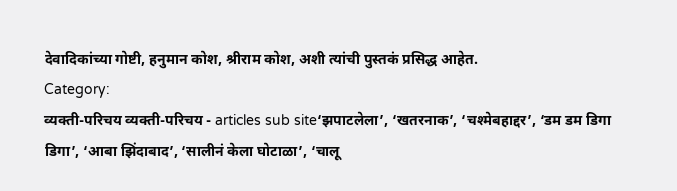देवादिकांच्या गोष्टी, हनुमान कोश, श्रीराम कोश, अशी त्यांची पुस्तकं प्रसिद्ध आहेत.
Category:
व्यक्ती-परिचय व्यक्ती-परिचय - articles sub site‘झपाटलेला’, ‘खतरनाक’, ‘चश्मेबहाद्दर’, ‘डम डम डिगा डिगा’, ‘आबा झिंदाबाद’, ‘सालीनं केला घोटाळा’, ‘चालू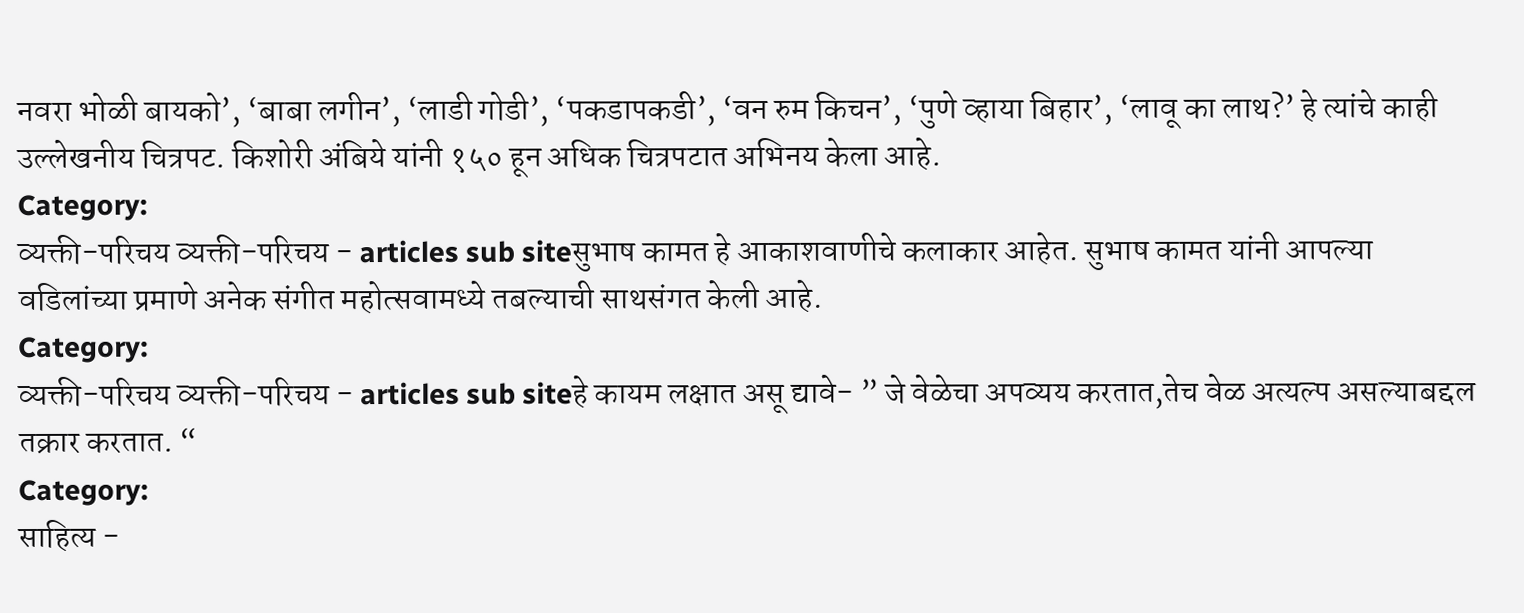नवरा भोळी बायको’, ‘बाबा लगीन’, ‘लाडी गोडी’, ‘पकडापकडी’, ‘वन रुम किचन’, ‘पुणे व्हाया बिहार’, ‘लावू का लाथ?’ हे त्यांचे काही उल्लेखनीय चित्रपट. किशोरी अंबिये यांनी १५० हून अधिक चित्रपटात अभिनय केला आहे.
Category:
व्यक्ती-परिचय व्यक्ती-परिचय - articles sub siteसुभाष कामत हे आकाशवाणीचे कलाकार आहेत. सुभाष कामत यांनी आपल्या वडिलांच्या प्रमाणे अनेक संगीत महोत्सवामध्ये तबल्याची साथसंगत केली आहे.
Category:
व्यक्ती-परिचय व्यक्ती-परिचय - articles sub siteहे कायम लक्षात असू द्यावे- ” जे वेळेचा अपव्यय करतात,तेच वेळ अत्यल्प असल्याबद्दल तक्रार करतात. “
Category:
साहित्य -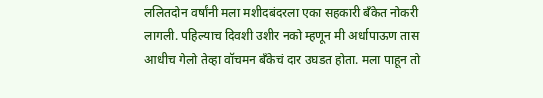ललितदोन वर्षांनी मला मशीदबंदरला एका सहकारी बँकेत नोकरी लागली. पहिल्याच दिवशी उशीर नको म्हणून मी अर्धापाऊण तास आधीच गेलो तेव्हा वॉचमन बँकेचं दार उघडत होता. मला पाहून तो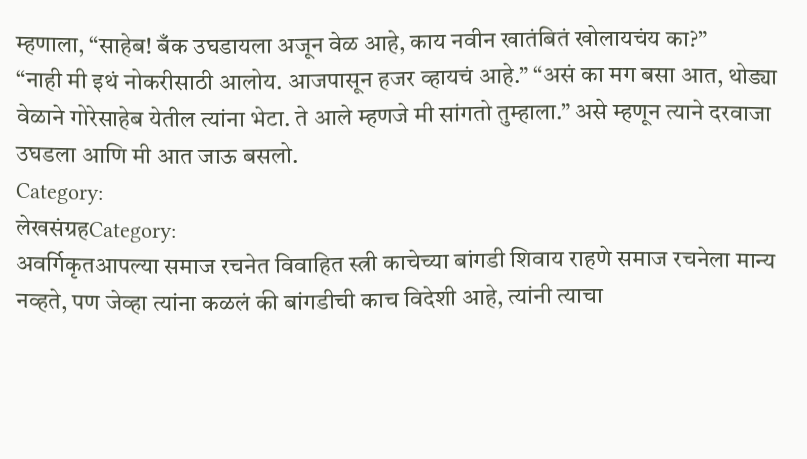म्हणाला, “साहेब! बँक उघडायला अजून वेळ आहे, काय नवीन खातंबितं खोलायचंय का?”
“नाही मी इथं नोकरीसाठी आलोय. आजपासून हजर व्हायचं आहे.” “असं का मग बसा आत, थोड्या वेळाने गोरेसाहेब येतील त्यांना भेटा. ते आले म्हणजे मी सांगतो तुम्हाला.” असे म्हणून त्याने दरवाजा उघडला आणि मी आत जाऊ बसलो.
Category:
लेखसंग्रहCategory:
अवर्गिकृतआपल्या समाज रचनेत विवाहित स्त्री काचेच्या बांगडी शिवाय राहणे समाज रचनेला मान्य नव्हते, पण जेव्हा त्यांना कळलं की बांगडीची काच विदेशी आहे, त्यांनी त्याचा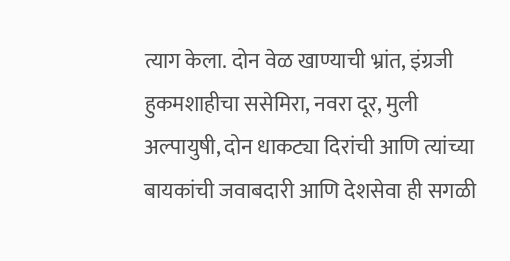त्याग केला. दोन वेळ खाण्याची भ्रांत, इंग्रजी हुकमशाहीचा ससेमिरा, नवरा दूर, मुली अल्पायुषी, दोन धाकट्या दिरांची आणि त्यांच्या बायकांची जवाबदारी आणि देशसेवा ही सगळी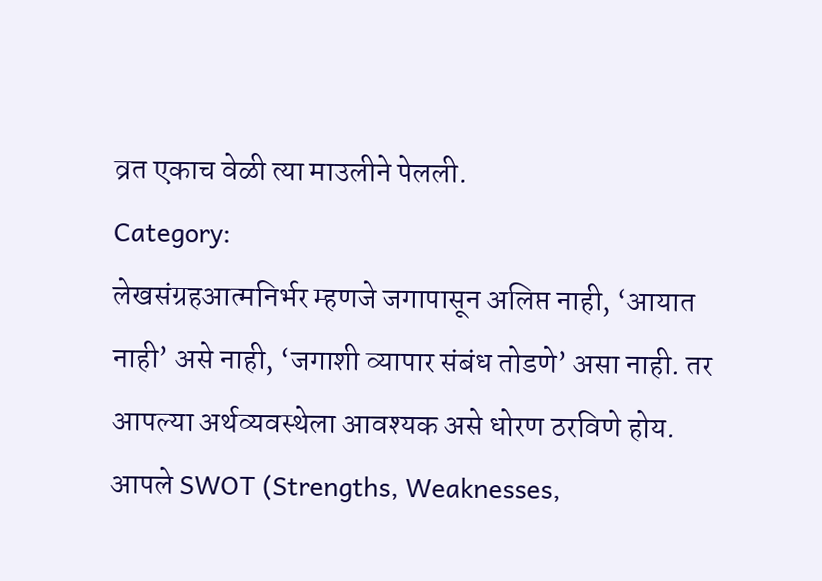व्रत एकाच वेळी त्या माउलीने पेलली.
Category:
लेखसंग्रहआत्मनिर्भर म्हणजे जगापासून अलिप्त नाही, ‘आयात नाही’ असे नाही, ‘जगाशी व्यापार संबंध तोडणे’ असा नाही. तर आपल्या अर्थव्यवस्थेला आवश्यक असे धोरण ठरविणे होय. आपले SWOT (Strengths, Weaknesses,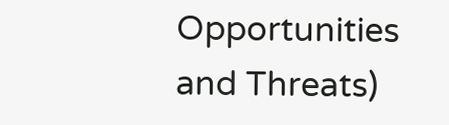Opportunities and Threats)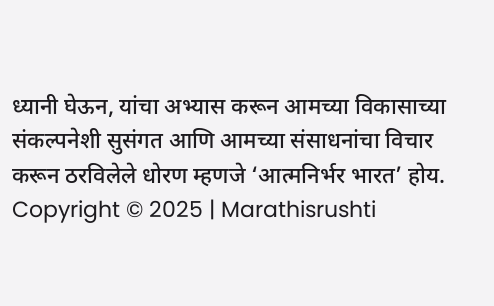ध्यानी घेऊन, यांचा अभ्यास करून आमच्या विकासाच्या संकल्पनेशी सुसंगत आणि आमच्या संसाधनांचा विचार करून ठरविलेले धोरण म्हणजे ‘आत्मनिर्भर भारत’ होय.
Copyright © 2025 | Marathisrushti